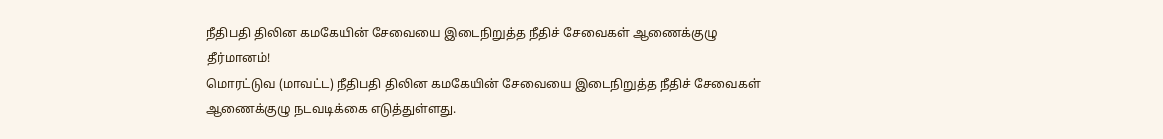நீதிபதி திலின கமகேயின் சேவையை இடைநிறுத்த நீதிச் சேவைகள் ஆணைக்குழு தீர்மானம்!
மொரட்டுவ (மாவட்ட) நீதிபதி திலின கமகேயின் சேவையை இடைநிறுத்த நீதிச் சேவைகள் ஆணைக்குழு நடவடிக்கை எடுத்துள்ளது.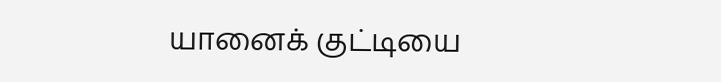யானைக் குட்டியை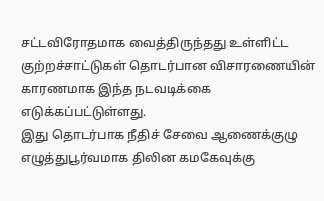சட்டவிரோதமாக வைத்திருந்தது உள்ளிட்ட குற்றச்சாட்டுகள் தொடர்பான விசாரணையின் காரணமாக இந்த நடவடிக்கை எடுக்கப்பட்டுள்ளது.
இது தொடர்பாக நீதிச் சேவை ஆணைக்குழு எழுத்துபூர்வமாக திலின கமகேவுக்கு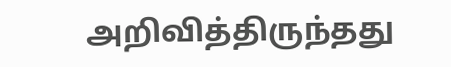அறிவித்திருந்தது